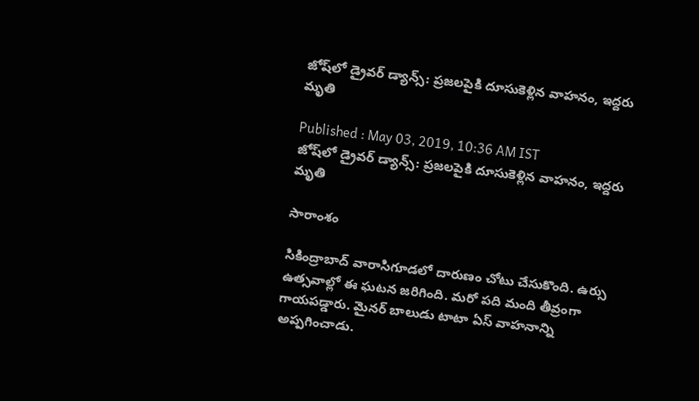జోష్‌లో డ్రైవర్ డ్యాన్స్: ప్రజలపైకి దూసుకెళ్లిన వాహనం, ఇద్దరు మృతి

Published : May 03, 2019, 10:36 AM IST
జోష్‌లో డ్రైవర్ డ్యాన్స్: ప్రజలపైకి దూసుకెళ్లిన వాహనం, ఇద్దరు మృతి

సారాంశం

సికింద్రాబాద్‌ వారాసిగూడలో దారుణం చోటు చేసుకొంది. ఉర్సు ఉత్సవాల్లో ఈ ఘటన జరిగింది. మరో పది మంది తీవ్రంగా గాయపడ్డారు. మైనర్ బాలుడు టాటా ఏస్ వాహనాన్ని  అప్పగించాడు.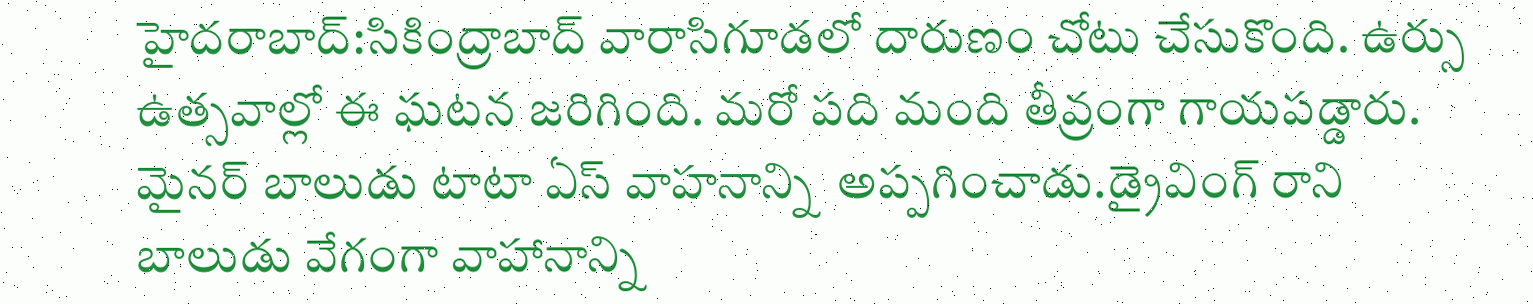హైదరాబాద్:సికింద్రాబాద్‌ వారాసిగూడలో దారుణం చోటు చేసుకొంది. ఉర్సు ఉత్సవాల్లో ఈ ఘటన జరిగింది. మరో పది మంది తీవ్రంగా గాయపడ్డారు. మైనర్ బాలుడు టాటా ఏస్ వాహనాన్ని  అప్పగించాడు.డ్రైవింగ్ రాని బాలుడు వేగంగా వాహానాన్ని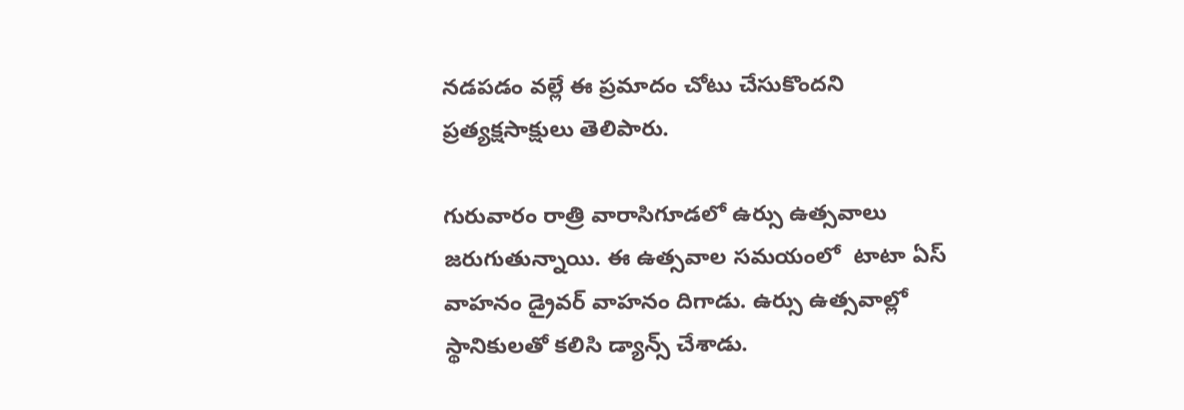నడపడం వల్లే ఈ ప్రమాదం చోటు చేసుకొందని ప్రత్యక్షసాక్షులు తెలిపారు.

గురువారం రాత్రి వారాసిగూడలో ఉర్సు ఉత్సవాలు జరుగుతున్నాయి. ఈ ఉత్సవాల సమయంలో  టాటా ఏస్ వాహనం డ్రైవర్ వాహనం దిగాడు. ఉర్సు ఉత్సవాల్లో స్థానికులతో కలిసి డ్యాన్స్ చేశాడు.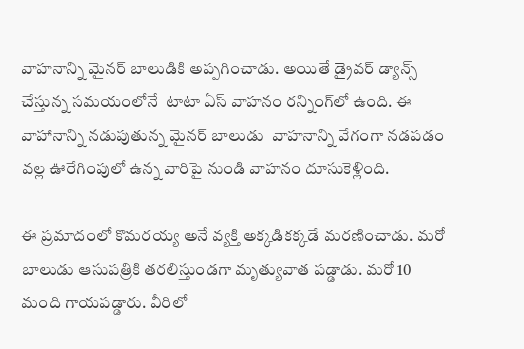వాహనాన్ని మైనర్ బాలుడికి అప్పగించాడు. అయితే డ్రైవర్ డ్యాన్స్ చేస్తున్న సమయంలోనే  టాటా ఏస్ వాహనం రన్నింగ్‌లో ఉంది. ఈ వాహానాన్ని నడుపుతున్న మైనర్ బాలుడు  వాహనాన్ని వేగంగా నడపడం వల్ల ఊరేగింపులో ఉన్న వారిపై నుండి వాహనం దూసుకెళ్లింది.

ఈ ప్రమాదంలో కొమరయ్య అనే వ్యక్తి అక్కడికక్కడే మరణించాడు. మరో బాలుడు ఆసుపత్రికి తరలిస్తుండగా మృత్యువాత పడ్డాడు. మరో 10 మంది గాయపడ్డారు. వీరిలో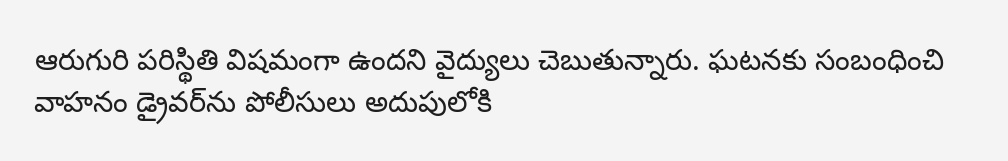ఆరుగురి పరిస్థితి విషమంగా ఉందని వైద్యులు చెబుతున్నారు. ఘటనకు సంబంధించి వాహనం డ్రైవర్‌ను పోలీసులు అదుపులోకి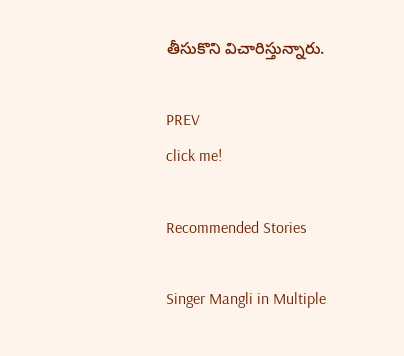తీసుకొని విచారిస్తున్నారు.

PREV
click me!

Recommended Stories

Singer Mangli in Multiple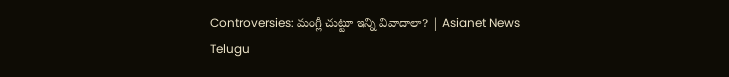Controversies: మంగ్లీ చుట్టూ ఇన్ని వివాదాలా? | Asianet News Telugu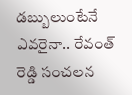డబ్బులుంటేనే ఎవరైనా.. రేవంత్ రెడ్డి సంచలన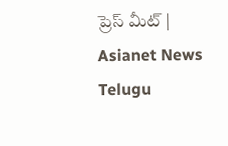ప్రెస్ మీట్ | Asianet News Telugu